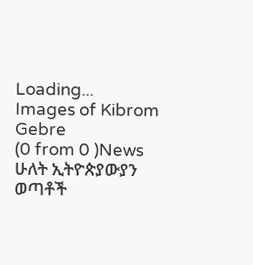Loading...
Images of Kibrom Gebre
(0 from 0 )News
ሁለት ኢትዮጵያውያን ወጣቶች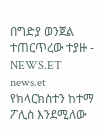በግድያ ወንጀል ተጠርጥረው ተያዙ - NEWS.ET
news.et
የክላርክስተን ከተማ ፖሊስ እንደሚለው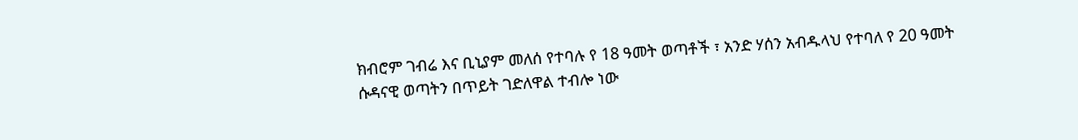ክብሮም ገብሬ እና ቢኒያም መለሰ የተባሉ የ 18 ዓመት ወጣቶች ፣ አንድ ሃሰን አብዱላህ የተባለ የ 20 ዓመት ሱዳናዊ ወጣትን በጥይት ገድለዋል ተብሎ ነው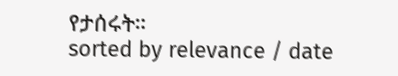የታሰሩት።
sorted by relevance / date